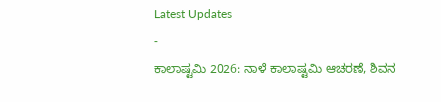Latest Updates
-
ಕಾಲಾಷ್ಟಮಿ 2026: ನಾಳೆ ಕಾಲಾಷ್ಟಮಿ ಆಚರಣೆ, ಶಿವನ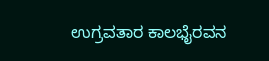ಉಗ್ರವತಾರ ಕಾಲಭೈರವನ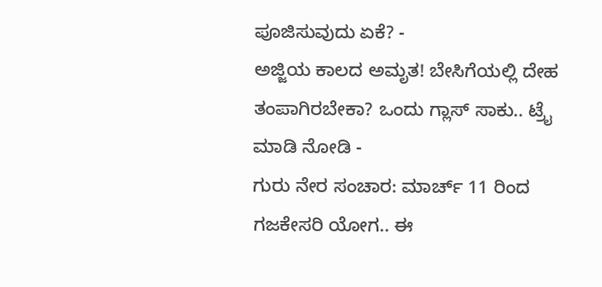ಪೂಜಿಸುವುದು ಏಕೆ? -
ಅಜ್ಜಿಯ ಕಾಲದ ಅಮೃತ! ಬೇಸಿಗೆಯಲ್ಲಿ ದೇಹ ತಂಪಾಗಿರಬೇಕಾ? ಒಂದು ಗ್ಲಾಸ್ ಸಾಕು.. ಟ್ರೈ ಮಾಡಿ ನೋಡಿ -
ಗುರು ನೇರ ಸಂಚಾರ: ಮಾರ್ಚ್ 11 ರಿಂದ ಗಜಕೇಸರಿ ಯೋಗ.. ಈ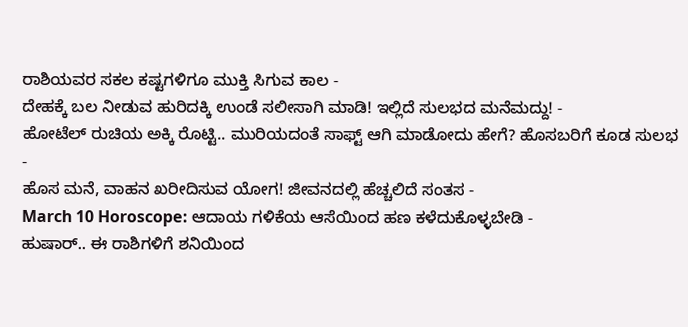ರಾಶಿಯವರ ಸಕಲ ಕಷ್ಟಗಳಿಗೂ ಮುಕ್ತಿ ಸಿಗುವ ಕಾಲ -
ದೇಹಕ್ಕೆ ಬಲ ನೀಡುವ ಹುರಿದಕ್ಕಿ ಉಂಡೆ ಸಲೀಸಾಗಿ ಮಾಡಿ! ಇಲ್ಲಿದೆ ಸುಲಭದ ಮನೆಮದ್ದು! -
ಹೋಟೆಲ್ ರುಚಿಯ ಅಕ್ಕಿ ರೊಟ್ಟಿ.. ಮುರಿಯದಂತೆ ಸಾಫ್ಟ್ ಆಗಿ ಮಾಡೋದು ಹೇಗೆ? ಹೊಸಬರಿಗೆ ಕೂಡ ಸುಲಭ -
ಹೊಸ ಮನೆ, ವಾಹನ ಖರೀದಿಸುವ ಯೋಗ! ಜೀವನದಲ್ಲಿ ಹೆಚ್ಚಲಿದೆ ಸಂತಸ -
March 10 Horoscope: ಆದಾಯ ಗಳಿಕೆಯ ಆಸೆಯಿಂದ ಹಣ ಕಳೆದುಕೊಳ್ಳಬೇಡಿ -
ಹುಷಾರ್.. ಈ ರಾಶಿಗಳಿಗೆ ಶನಿಯಿಂದ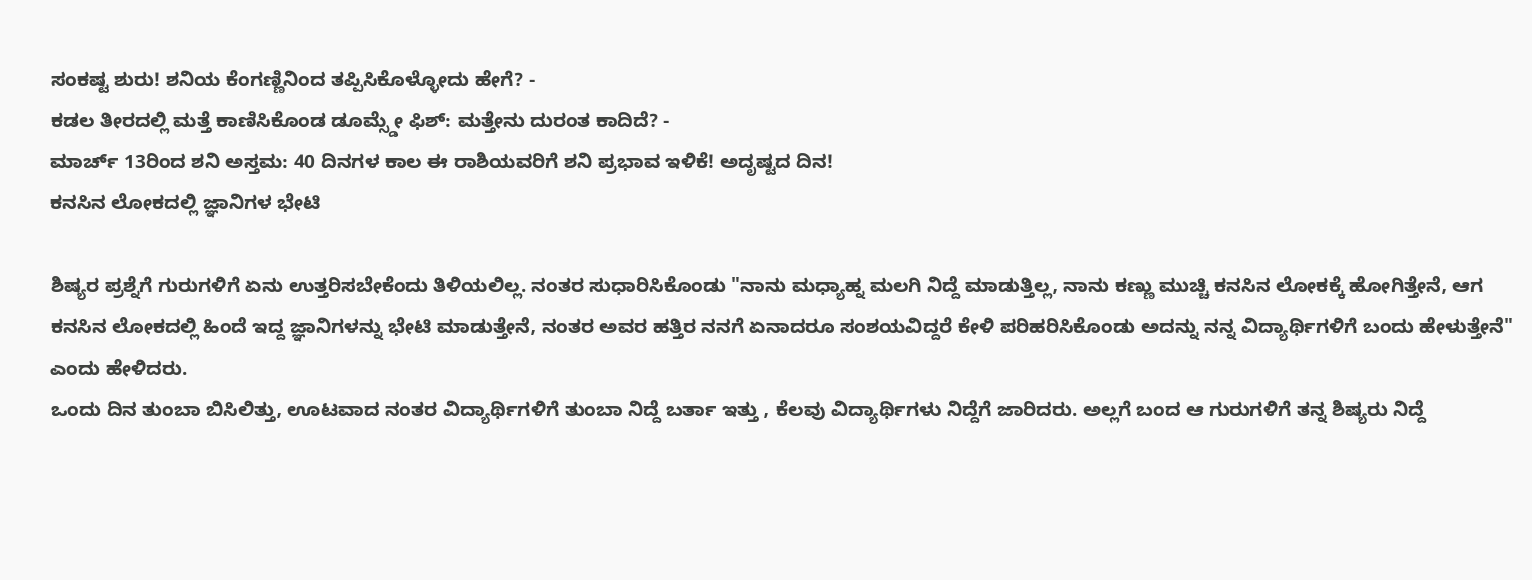ಸಂಕಷ್ಟ ಶುರು! ಶನಿಯ ಕೆಂಗಣ್ಣಿನಿಂದ ತಪ್ಪಿಸಿಕೊಳ್ಳೋದು ಹೇಗೆ? -
ಕಡಲ ತೀರದಲ್ಲಿ ಮತ್ತೆ ಕಾಣಿಸಿಕೊಂಡ ಡೂಮ್ಸ್ಡೇ ಫಿಶ್: ಮತ್ತೇನು ದುರಂತ ಕಾದಿದೆ? -
ಮಾರ್ಚ್ 13ರಿಂದ ಶನಿ ಅಸ್ತಮ: 40 ದಿನಗಳ ಕಾಲ ಈ ರಾಶಿಯವರಿಗೆ ಶನಿ ಪ್ರಭಾವ ಇಳಿಕೆ! ಅದೃಷ್ಟದ ದಿನ!
ಕನಸಿನ ಲೋಕದಲ್ಲಿ ಜ್ಞಾನಿಗಳ ಭೇಟಿ

ಶಿಷ್ಯರ ಪ್ರಶ್ನೆಗೆ ಗುರುಗಳಿಗೆ ಏನು ಉತ್ತರಿಸಬೇಕೆಂದು ತಿಳಿಯಲಿಲ್ಲ. ನಂತರ ಸುಧಾರಿಸಿಕೊಂಡು "ನಾನು ಮಧ್ಯಾಹ್ನ ಮಲಗಿ ನಿದ್ದೆ ಮಾಡುತ್ತಿಲ್ಲ, ನಾನು ಕಣ್ಣು ಮುಚ್ಚಿ ಕನಸಿನ ಲೋಕಕ್ಕೆ ಹೋಗಿತ್ತೇನೆ, ಆಗ ಕನಸಿನ ಲೋಕದಲ್ಲಿ ಹಿಂದೆ ಇದ್ದ ಜ್ಞಾನಿಗಳನ್ನು ಭೇಟಿ ಮಾಡುತ್ತೇನೆ, ನಂತರ ಅವರ ಹತ್ತಿರ ನನಗೆ ಏನಾದರೂ ಸಂಶಯವಿದ್ದರೆ ಕೇಳಿ ಪರಿಹರಿಸಿಕೊಂಡು ಅದನ್ನು ನನ್ನ ವಿದ್ಯಾರ್ಥಿಗಳಿಗೆ ಬಂದು ಹೇಳುತ್ತೇನೆ" ಎಂದು ಹೇಳಿದರು.
ಒಂದು ದಿನ ತುಂಬಾ ಬಿಸಿಲಿತ್ತು, ಊಟವಾದ ನಂತರ ವಿದ್ಯಾರ್ಥಿಗಳಿಗೆ ತುಂಬಾ ನಿದ್ದೆ ಬರ್ತಾ ಇತ್ತು , ಕೆಲವು ವಿದ್ಯಾರ್ಥಿಗಳು ನಿದ್ದೆಗೆ ಜಾರಿದರು. ಅಲ್ಲಗೆ ಬಂದ ಆ ಗುರುಗಳಿಗೆ ತನ್ನ ಶಿಷ್ಯರು ನಿದ್ದೆ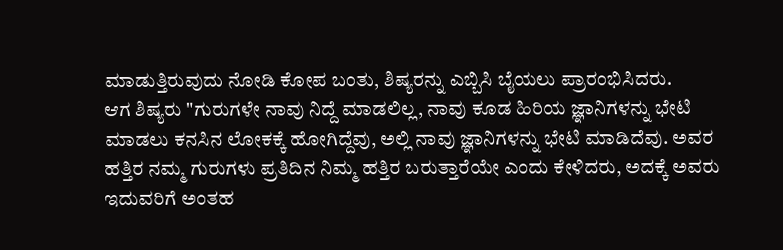ಮಾಡುತ್ತಿರುವುದು ನೋಡಿ ಕೋಪ ಬಂತು, ಶಿಷ್ಯರನ್ನು ಎಬ್ಬಿಸಿ ಬೈಯಲು ಪ್ರಾರಂಭಿಸಿದರು.
ಆಗ ಶಿಷ್ಯರು "ಗುರುಗಳೇ ನಾವು ನಿದ್ದೆ ಮಾಡಲಿಲ್ಲ, ನಾವು ಕೂಡ ಹಿರಿಯ ಜ್ಞಾನಿಗಳನ್ನು ಭೇಟಿ ಮಾಡಲು ಕನಸಿನ ಲೋಕಕ್ಕೆ ಹೋಗಿದ್ದೆವು, ಅಲ್ಲಿ ನಾವು ಜ್ಞಾನಿಗಳನ್ನು ಭೇಟಿ ಮಾಡಿದೆವು. ಅವರ ಹತ್ತಿರ ನಮ್ಮ ಗುರುಗಳು ಪ್ರತಿದಿನ ನಿಮ್ಮ ಹತ್ತಿರ ಬರುತ್ತಾರೆಯೇ ಎಂದು ಕೇಳಿದರು, ಅದಕ್ಕೆ ಅವರು ಇದುವರಿಗೆ ಅಂತಹ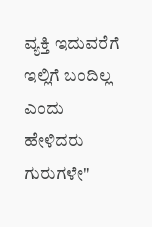ವ್ಯಕ್ತಿ ಇದುವರೆಗೆ ಇಲ್ಲಿಗೆ ಬಂದಿಲ್ಲ ಎಂದು ಹೇಳಿದರು ಗುರುಗಳೇ"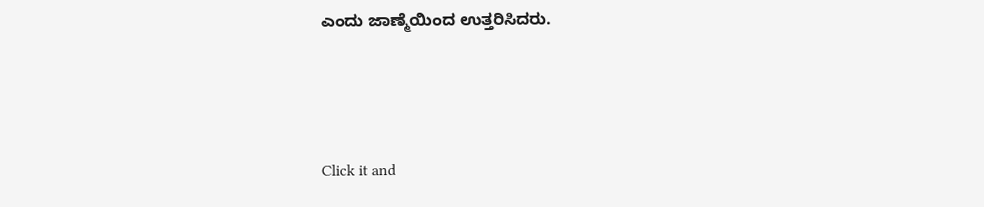ಎಂದು ಜಾಣ್ಮೆಯಿಂದ ಉತ್ತರಿಸಿದರು.



Click it and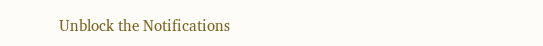Unblock the Notifications